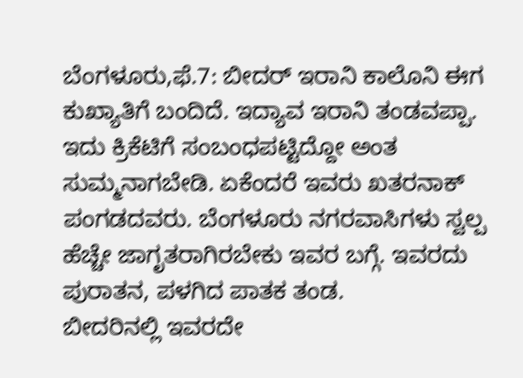ಬೆಂಗಳೂರು,ಫೆ.7: ಬೀದರ್ ಇರಾನಿ ಕಾಲೊನಿ ಈಗ ಕುಖ್ಯಾತಿಗೆ ಬಂದಿದೆ. ಇದ್ಯಾವ ಇರಾನಿ ತಂಡವಪ್ಪಾ. ಇದು ಕ್ರಿಕೆಟಿಗೆ ಸಂಬಂಧಪಟ್ಟಿದ್ದೋ ಅಂತ ಸುಮ್ಮನಾಗಬೇಡಿ. ಏಕೆಂದರೆ ಇವರು ಖತರನಾಕ್ ಪಂಗಡದವರು. ಬೆಂಗಳೂರು ನಗರವಾಸಿಗಳು ಸ್ವಲ್ಪ ಹೆಚ್ಚೇ ಜಾಗೃತರಾಗಿರಬೇಕು ಇವರ ಬಗ್ಗೆ. ಇವರದು ಪುರಾತನ, ಪಳಗಿದ ಪಾತಕ ತಂಡ.
ಬೀದರಿನಲ್ಲಿ ಇವರದೇ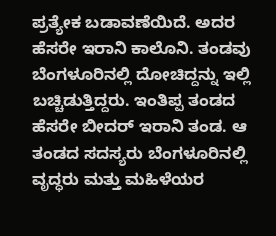ಪ್ರತ್ಯೇಕ ಬಡಾವಣೆಯಿದೆ. ಅದರ ಹೆಸರೇ ಇರಾನಿ ಕಾಲೊನಿ. ತಂಡವು ಬೆಂಗಳೂರಿನಲ್ಲಿ ದೋಚಿದ್ದನ್ನು ಇಲ್ಲಿ ಬಚ್ಚಿಡುತ್ತಿದ್ದರು. ಇಂತಿಪ್ಪ ತಂಡದ ಹೆಸರೇ ಬೀದರ್ ಇರಾನಿ ತಂಡ. ಆ ತಂಡದ ಸದಸ್ಯರು ಬೆಂಗಳೂರಿನಲ್ಲಿ ವೃದ್ಧರು ಮತ್ತು ಮಹಿಳೆಯರ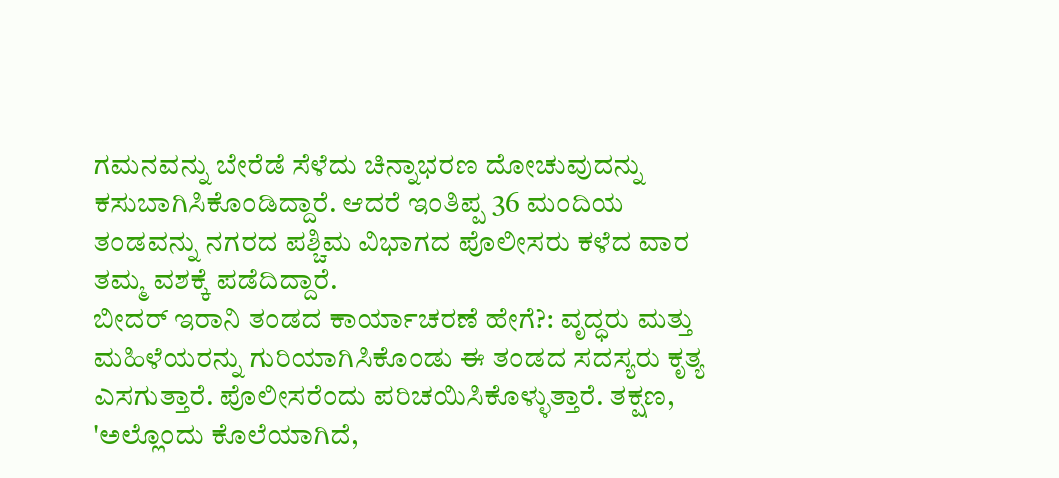ಗಮನವನ್ನು ಬೇರೆಡೆ ಸೆಳೆದು ಚಿನ್ನಾಭರಣ ದೋಚುವುದನ್ನು ಕಸುಬಾಗಿಸಿಕೊಂಡಿದ್ದಾರೆ. ಆದರೆ ಇಂತಿಪ್ಪ 36 ಮಂದಿಯ ತಂಡವನ್ನು ನಗರದ ಪಶ್ಚಿಮ ವಿಭಾಗದ ಪೊಲೀಸರು ಕಳೆದ ವಾರ ತಮ್ಮ ವಶಕ್ಕೆ ಪಡೆದಿದ್ದಾರೆ.
ಬೀದರ್ ಇರಾನಿ ತಂಡದ ಕಾರ್ಯಾಚರಣೆ ಹೇಗೆ?: ವೃದ್ಧರು ಮತ್ತು ಮಹಿಳೆಯರನ್ನು ಗುರಿಯಾಗಿಸಿಕೊಂಡು ಈ ತಂಡದ ಸದಸ್ಯರು ಕೃತ್ಯ ಎಸಗುತ್ತಾರೆ. ಪೊಲೀಸರೆಂದು ಪರಿಚಯಿಸಿಕೊಳ್ಳುತ್ತಾರೆ. ತಕ್ಷಣ, 'ಅಲ್ಲೊಂದು ಕೊಲೆಯಾಗಿದೆ,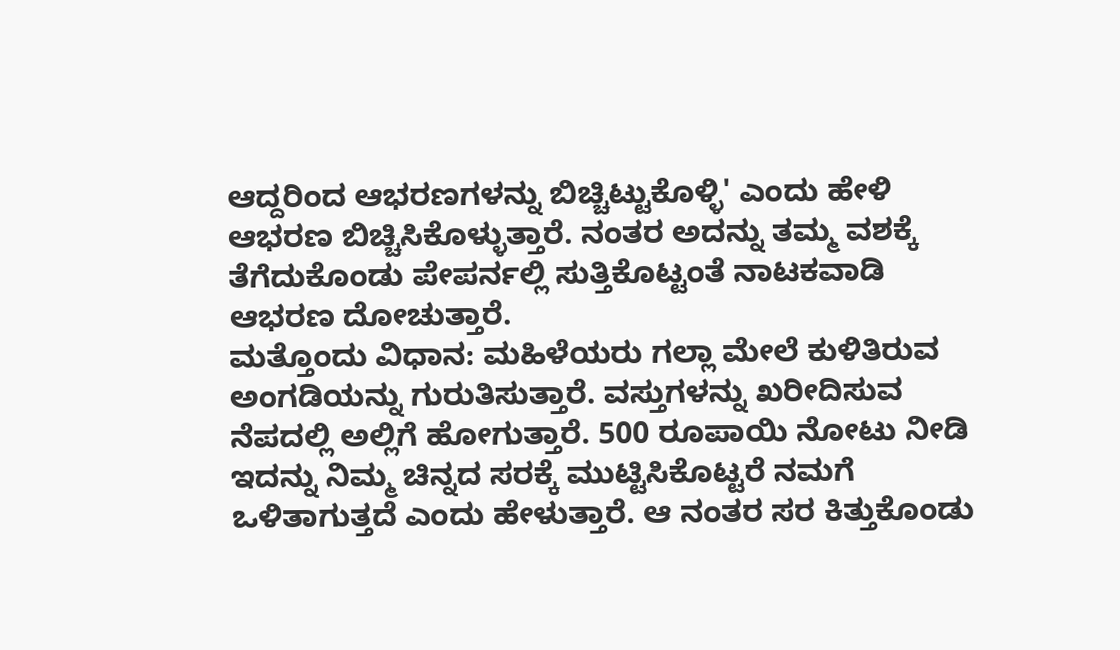ಆದ್ದರಿಂದ ಆಭರಣಗಳನ್ನು ಬಿಚ್ಚಿಟ್ಟುಕೊಳ್ಳಿ' ಎಂದು ಹೇಳಿ ಆಭರಣ ಬಿಚ್ಚಿಸಿಕೊಳ್ಳುತ್ತಾರೆ. ನಂತರ ಅದನ್ನು ತಮ್ಮ ವಶಕ್ಕೆ ತೆಗೆದುಕೊಂಡು ಪೇಪರ್ನಲ್ಲಿ ಸುತ್ತಿಕೊಟ್ಟಂತೆ ನಾಟಕವಾಡಿ ಆಭರಣ ದೋಚುತ್ತಾರೆ.
ಮತ್ತೊಂದು ವಿಧಾನ: ಮಹಿಳೆಯರು ಗಲ್ಲಾ ಮೇಲೆ ಕುಳಿತಿರುವ ಅಂಗಡಿಯನ್ನು ಗುರುತಿಸುತ್ತಾರೆ. ವಸ್ತುಗಳನ್ನು ಖರೀದಿಸುವ ನೆಪದಲ್ಲಿ ಅಲ್ಲಿಗೆ ಹೋಗುತ್ತಾರೆ. 500 ರೂಪಾಯಿ ನೋಟು ನೀಡಿ ಇದನ್ನು ನಿಮ್ಮ ಚಿನ್ನದ ಸರಕ್ಕೆ ಮುಟ್ಟಿಸಿಕೊಟ್ಟರೆ ನಮಗೆ ಒಳಿತಾಗುತ್ತದೆ ಎಂದು ಹೇಳುತ್ತಾರೆ. ಆ ನಂತರ ಸರ ಕಿತ್ತುಕೊಂಡು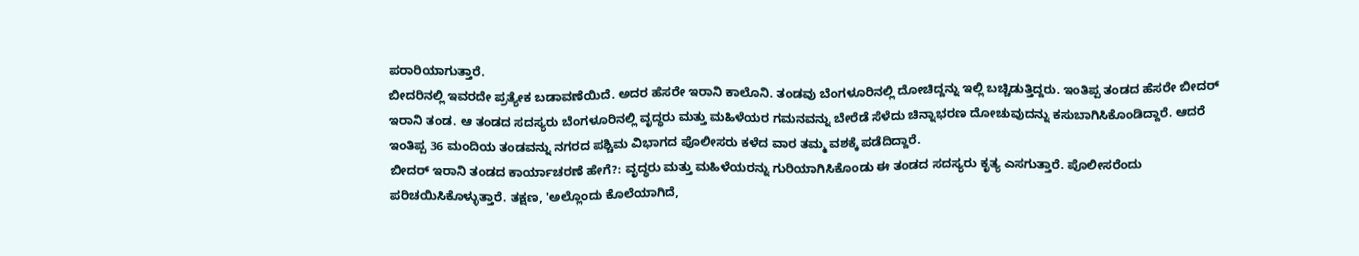ಪರಾರಿಯಾಗುತ್ತಾರೆ.
ಬೀದರಿನಲ್ಲಿ ಇವರದೇ ಪ್ರತ್ಯೇಕ ಬಡಾವಣೆಯಿದೆ. ಅದರ ಹೆಸರೇ ಇರಾನಿ ಕಾಲೊನಿ. ತಂಡವು ಬೆಂಗಳೂರಿನಲ್ಲಿ ದೋಚಿದ್ದನ್ನು ಇಲ್ಲಿ ಬಚ್ಚಿಡುತ್ತಿದ್ದರು. ಇಂತಿಪ್ಪ ತಂಡದ ಹೆಸರೇ ಬೀದರ್ ಇರಾನಿ ತಂಡ. ಆ ತಂಡದ ಸದಸ್ಯರು ಬೆಂಗಳೂರಿನಲ್ಲಿ ವೃದ್ಧರು ಮತ್ತು ಮಹಿಳೆಯರ ಗಮನವನ್ನು ಬೇರೆಡೆ ಸೆಳೆದು ಚಿನ್ನಾಭರಣ ದೋಚುವುದನ್ನು ಕಸುಬಾಗಿಸಿಕೊಂಡಿದ್ದಾರೆ. ಆದರೆ ಇಂತಿಪ್ಪ 36 ಮಂದಿಯ ತಂಡವನ್ನು ನಗರದ ಪಶ್ಚಿಮ ವಿಭಾಗದ ಪೊಲೀಸರು ಕಳೆದ ವಾರ ತಮ್ಮ ವಶಕ್ಕೆ ಪಡೆದಿದ್ದಾರೆ.
ಬೀದರ್ ಇರಾನಿ ತಂಡದ ಕಾರ್ಯಾಚರಣೆ ಹೇಗೆ?: ವೃದ್ಧರು ಮತ್ತು ಮಹಿಳೆಯರನ್ನು ಗುರಿಯಾಗಿಸಿಕೊಂಡು ಈ ತಂಡದ ಸದಸ್ಯರು ಕೃತ್ಯ ಎಸಗುತ್ತಾರೆ. ಪೊಲೀಸರೆಂದು ಪರಿಚಯಿಸಿಕೊಳ್ಳುತ್ತಾರೆ. ತಕ್ಷಣ, 'ಅಲ್ಲೊಂದು ಕೊಲೆಯಾಗಿದೆ,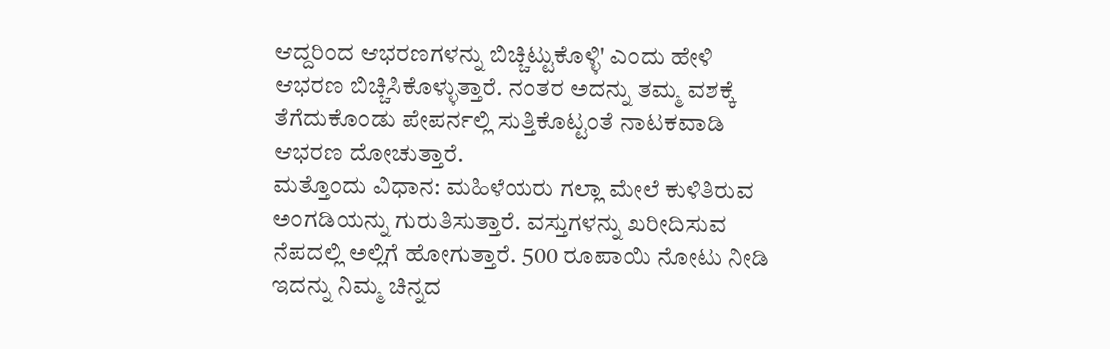ಆದ್ದರಿಂದ ಆಭರಣಗಳನ್ನು ಬಿಚ್ಚಿಟ್ಟುಕೊಳ್ಳಿ' ಎಂದು ಹೇಳಿ ಆಭರಣ ಬಿಚ್ಚಿಸಿಕೊಳ್ಳುತ್ತಾರೆ. ನಂತರ ಅದನ್ನು ತಮ್ಮ ವಶಕ್ಕೆ ತೆಗೆದುಕೊಂಡು ಪೇಪರ್ನಲ್ಲಿ ಸುತ್ತಿಕೊಟ್ಟಂತೆ ನಾಟಕವಾಡಿ ಆಭರಣ ದೋಚುತ್ತಾರೆ.
ಮತ್ತೊಂದು ವಿಧಾನ: ಮಹಿಳೆಯರು ಗಲ್ಲಾ ಮೇಲೆ ಕುಳಿತಿರುವ ಅಂಗಡಿಯನ್ನು ಗುರುತಿಸುತ್ತಾರೆ. ವಸ್ತುಗಳನ್ನು ಖರೀದಿಸುವ ನೆಪದಲ್ಲಿ ಅಲ್ಲಿಗೆ ಹೋಗುತ್ತಾರೆ. 500 ರೂಪಾಯಿ ನೋಟು ನೀಡಿ ಇದನ್ನು ನಿಮ್ಮ ಚಿನ್ನದ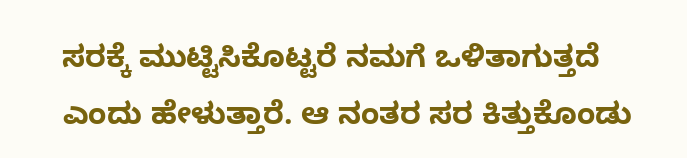ಸರಕ್ಕೆ ಮುಟ್ಟಿಸಿಕೊಟ್ಟರೆ ನಮಗೆ ಒಳಿತಾಗುತ್ತದೆ ಎಂದು ಹೇಳುತ್ತಾರೆ. ಆ ನಂತರ ಸರ ಕಿತ್ತುಕೊಂಡು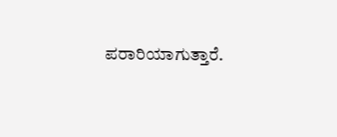ಪರಾರಿಯಾಗುತ್ತಾರೆ.